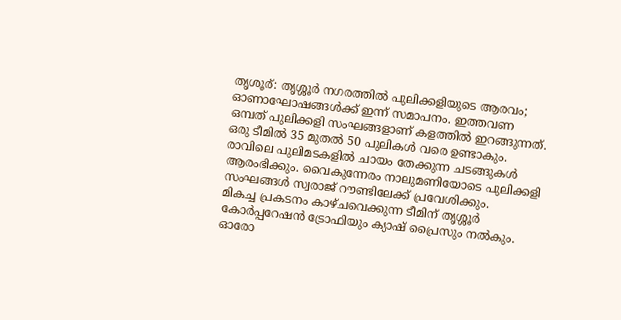തൃശൂര്: തൃശ്ശൂർ നഗരത്തിൽ പുലിക്കളിയുടെ ആരവം; ഓണാഘോഷങ്ങൾക്ക് ഇന്ന് സമാപനം. ഇത്തവണ ഒമ്പത് പുലിക്കളി സംഘങ്ങളാണ് കളത്തിൽ ഇറങ്ങുന്നത്. ഒരു ടീമിൽ 35 മുതൽ 50 പുലികൾ വരെ ഉണ്ടാകും. രാവിലെ പുലിമടകളിൽ ചായം തേക്കുന്ന ചടങ്ങുകൾ ആരംഭിക്കും. വൈകുന്നേരം നാലുമണിയോടെ പുലിക്കളി സംഘങ്ങൾ സ്വരാജ് റൗണ്ടിലേക്ക് പ്രവേശിക്കും.
മികച്ച പ്രകടനം കാഴ്ചവെക്കുന്ന ടീമിന് തൃശ്ശൂർ കോർപ്പറേഷൻ ട്രോഫിയും ക്യാഷ് പ്രൈസും നൽകും. ഓരോ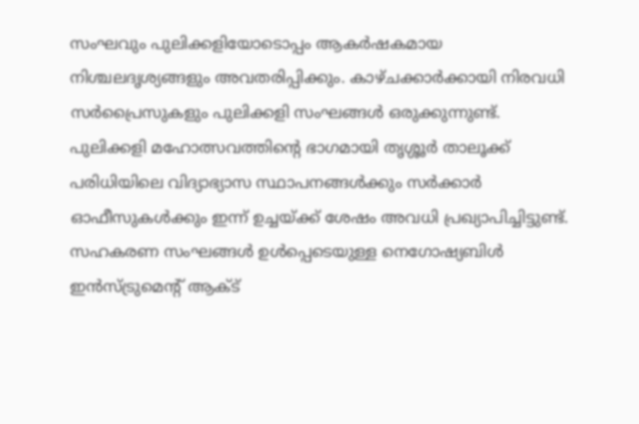സംഘവും പുലിക്കളിയോടൊപ്പം ആകർഷകമായ നിശ്ചലദൃശ്യങ്ങളും അവതരിപ്പിക്കും. കാഴ്ചക്കാർക്കായി നിരവധി സർപ്രൈസുകളും പുലിക്കളി സംഘങ്ങൾ ഒരുക്കുന്നുണ്ട്.
പുലിക്കളി മഹോത്സവത്തിന്റെ ഭാഗമായി തൃശ്ശൂർ താലൂക്ക് പരിധിയിലെ വിദ്യാഭ്യാസ സ്ഥാപനങ്ങൾക്കും സർക്കാർ ഓഫീസുകൾക്കും ഇന്ന് ഉച്ചയ്ക്ക് ശേഷം അവധി പ്രഖ്യാപിച്ചിട്ടുണ്ട്. സഹകരണ സംഘങ്ങൾ ഉൾപ്പെടെയുള്ള നെഗോഷ്യബിൾ ഇൻസ്ട്രുമെന്റ് ആക്ട്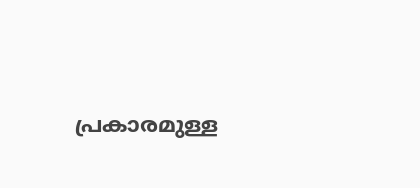പ്രകാരമുള്ള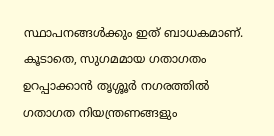സ്ഥാപനങ്ങൾക്കും ഇത് ബാധകമാണ്. കൂടാതെ, സുഗമമായ ഗതാഗതം ഉറപ്പാക്കാൻ തൃശ്ശൂർ നഗരത്തിൽ ഗതാഗത നിയന്ത്രണങ്ങളും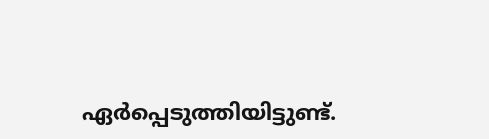ഏർപ്പെടുത്തിയിട്ടുണ്ട്.